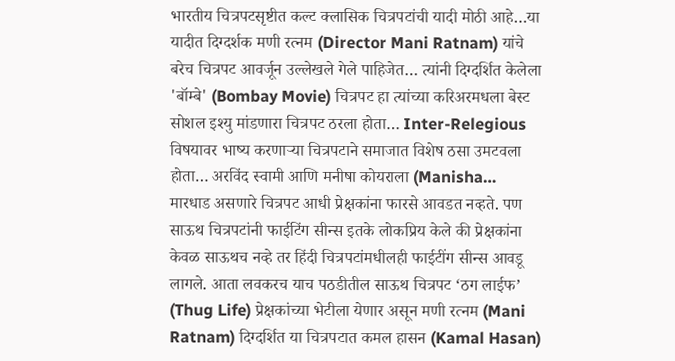भारतीय चित्रपटसृष्टीत कल्ट क्लासिक चित्रपटांची यादी मोठी आहे…या यादीत दिग्दर्शक मणी रत्नम (Director Mani Ratnam) यांचे बरेच चित्रपट आवर्जून उल्लेखले गेले पाहिजेत… त्यांनी दिग्दर्शित केलेला 'बॉम्बे' (Bombay Movie) चित्रपट हा त्यांच्या करिअरमधला बेस्ट सोशल इश्यु मांडणारा चित्रपट ठरला होता… Inter-Relegious विषयावर भाष्य करणाऱ्या चित्रपटाने समाजात विशेष ठसा उमटवला होता… अरविंद स्वामी आणि मनीषा कोयराला (Manisha…
मारधाड असणारे चित्रपट आधी प्रेक्षकांना फारसे आवडत नव्हते. पण साऊथ चित्रपटांनी फाईटिंग सीन्स इतके लोकप्रिय केले की प्रेक्षकांना केवळ साऊथच नव्हे तर हिंदी चित्रपटांमधीलही फाईटींग सीन्स आवडू लागले. आता लवकरच याच पठडीतील साऊथ चित्रपट ‘ठग लाईफ’ (Thug Life) प्रेक्षकांच्या भेटीला येणार असून मणी रत्नम (Mani Ratnam) दिग्दर्शित या चित्रपटात कमल हासन (Kamal Hasan)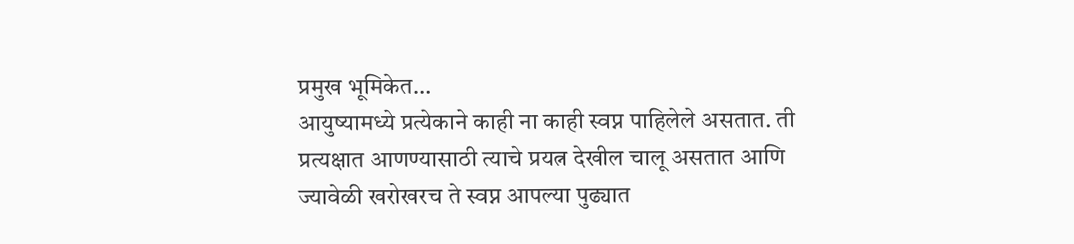प्रमुख भूमिकेत…
आयुष्यामध्ये प्रत्येकाने काही ना काही स्वप्न पाहिलेले असतात. ती प्रत्यक्षात आणण्यासाठी त्याचे प्रयत्न देखील चालू असतात आणि ज्यावेळी खरोखरच ते स्वप्न आपल्या पुढ्यात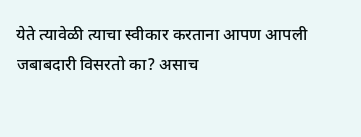येते त्यावेळी त्याचा स्वीकार करताना आपण आपली जबाबदारी विसरतो का? असाच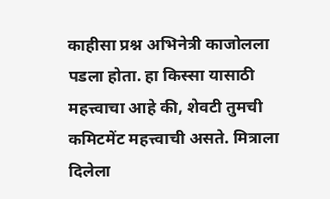काहीसा प्रश्न अभिनेत्री काजोलला पडला होता. हा किस्सा यासाठी महत्त्वाचा आहे की, शेवटी तुमची कमिटमेंट महत्त्वाची असते. मित्राला दिलेला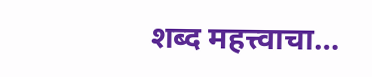शब्द महत्त्वाचा…